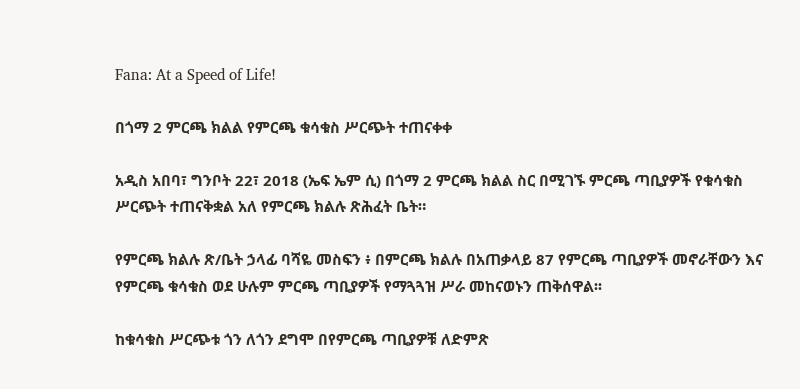Fana: At a Speed of Life!

በጎማ 2 ምርጫ ክልል የምርጫ ቁሳቁስ ሥርጭት ተጠናቀቀ

አዲስ አበባ፣ ግንቦት 22፣ 2018 (ኤፍ ኤም ሲ) በጎማ 2 ምርጫ ክልል ስር በሚገኙ ምርጫ ጣቢያዎች የቁሳቁስ ሥርጭት ተጠናቅቋል አለ የምርጫ ክልሉ ጽሕፈት ቤት።

የምርጫ ክልሉ ጽ/ቤት ኃላፊ ባሻዬ መስፍን ፥ በምርጫ ክልሉ በአጠቃላይ 87 የምርጫ ጣቢያዎች መኖራቸውን እና የምርጫ ቁሳቁስ ወደ ሁሉም ምርጫ ጣቢያዎች የማጓጓዝ ሥራ መከናወኑን ጠቅሰዋል፡፡

ከቁሳቁስ ሥርጭቱ ጎን ለጎን ደግሞ በየምርጫ ጣቢያዎቹ ለድምጽ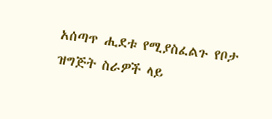አሰጣጥ ሒደቱ የሚያስፈልጉ የቦታ ዝግጅት ስራዎች ላይ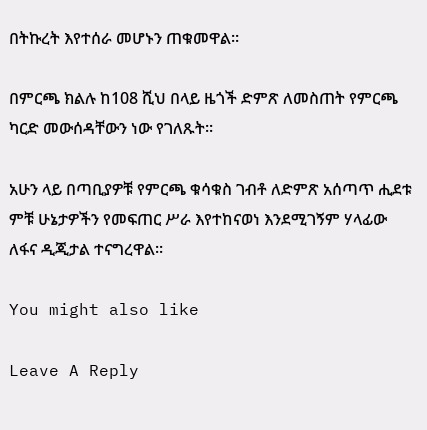በትኩረት እየተሰራ መሆኑን ጠቁመዋል።

በምርጫ ክልሉ ከ108 ሺህ በላይ ዜጎች ድምጽ ለመስጠት የምርጫ ካርድ መውሰዳቸውን ነው የገለጹት፡፡

አሁን ላይ በጣቢያዎቹ የምርጫ ቁሳቁስ ገብቶ ለድምጽ አሰጣጥ ሒደቱ ምቹ ሁኔታዎችን የመፍጠር ሥራ እየተከናወነ እንደሚገኝም ሃላፊው ለፋና ዲጂታል ተናግረዋል፡፡

You might also like

Leave A Reply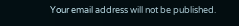Your email address will not be published.